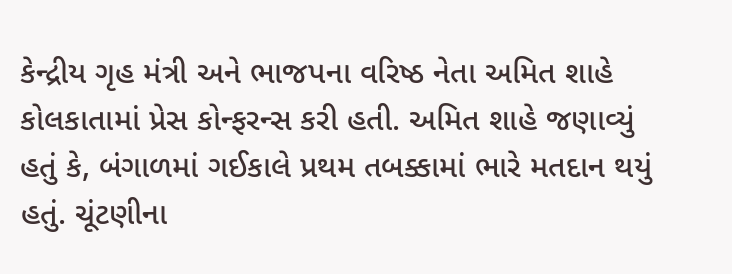કેન્દ્રીય ગૃહ મંત્રી અને ભાજપના વરિષ્ઠ નેતા અમિત શાહે કોલકાતામાં પ્રેસ કોન્ફરન્સ કરી હતી. અમિત શાહે જણાવ્યું હતું કે, બંગાળમાં ગઈકાલે પ્રથમ તબક્કામાં ભારે મતદાન થયું હતું. ચૂંટણીના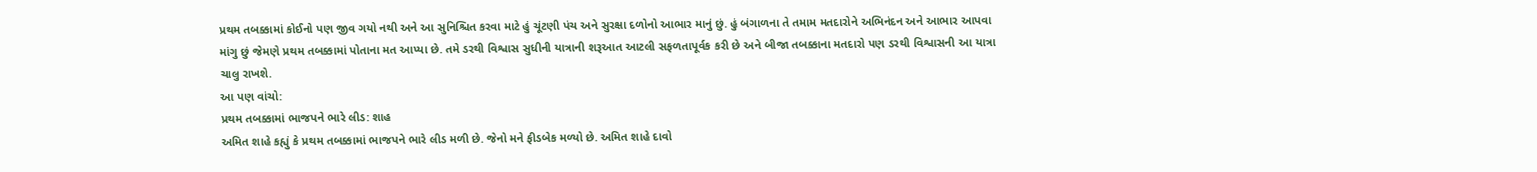પ્રથમ તબક્કામાં કોઈનો પણ જીવ ગયો નથી અને આ સુનિશ્ચિત કરવા માટે હું ચૂંટણી પંચ અને સુરક્ષા દળોનો આભાર માનું છું. હું બંગાળના તે તમામ મતદારોને અભિનંદન અને આભાર આપવા માંગુ છું જેમણે પ્રથમ તબક્કામાં પોતાના મત આપ્યા છે. તમે ડરથી વિશ્વાસ સુધીની યાત્રાની શરૂઆત આટલી સફળતાપૂર્વક કરી છે અને બીજા તબક્કાના મતદારો પણ ડરથી વિશ્વાસની આ યાત્રા ચાલુ રાખશે.
આ પણ વાંચો:
પ્રથમ તબક્કામાં ભાજપને ભારે લીડ: શાહ
અમિત શાહે કહ્યું કે પ્રથમ તબક્કામાં ભાજપને ભારે લીડ મળી છે. જેનો મને ફીડબેક મળ્યો છે. અમિત શાહે દાવો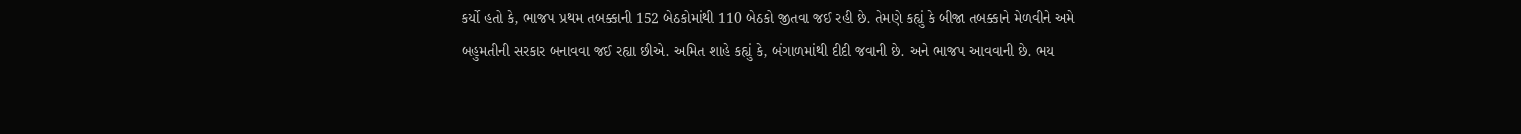કર્યો હતો કે, ભાજપ પ્રથમ તબક્કાની 152 બેઠકોમાંથી 110 બેઠકો જીતવા જઈ રહી છે. તેમણે કહ્યું કે બીજા તબક્કાને મેળવીને અમે બહુમતીની સરકાર બનાવવા જઈ રહ્યા છીએ. અમિત શાહે કહ્યું કે, બંગાળમાંથી દીદી જવાની છે. અને ભાજપ આવવાની છે. ભય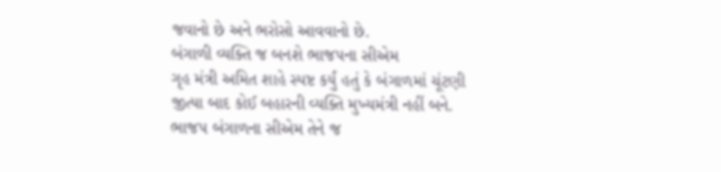જવાનો છે અને ભરોસો આવવાનો છે.
બંગાળી વ્યક્તિ જ બનશે ભાજપના સીએમ
ગૃહ મંત્રી અમિત શાહે સ્પષ્ટ કર્યું હતું કે બંગાળમાં ચૂંટણી જીત્યા બાદ કોઈ બહારની વ્યક્તિ મુખ્યમંત્રી નહીં બને. ભાજપ બંગાળના સીએમ તેને જ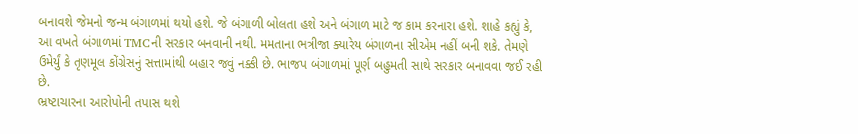બનાવશે જેમનો જન્મ બંગાળમાં થયો હશે. જે બંગાળી બોલતા હશે અને બંગાળ માટે જ કામ કરનારા હશે. શાહે કહ્યું કે, આ વખતે બંગાળમાં TMCની સરકાર બનવાની નથી. મમતાના ભત્રીજા ક્યારેય બંગાળના સીએમ નહીં બની શકે. તેમણે ઉમેર્યું કે તૃણમૂલ કોંગ્રેસનું સત્તામાંથી બહાર જવું નક્કી છે. ભાજપ બંગાળમાં પૂર્ણ બહુમતી સાથે સરકાર બનાવવા જઈ રહી છે.
ભ્રષ્ટાચારના આરોપોની તપાસ થશે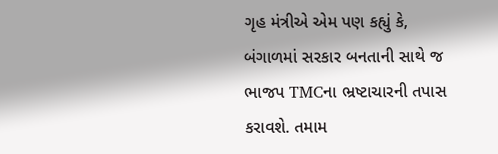ગૃહ મંત્રીએ એમ પણ કહ્યું કે, બંગાળમાં સરકાર બનતાની સાથે જ ભાજપ TMCના ભ્રષ્ટાચારની તપાસ કરાવશે. તમામ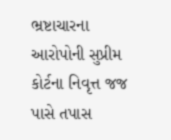ભ્રષ્ટાચારના આરોપોની સુપ્રીમ કોર્ટના નિવૃત્ત જજ પાસે તપાસ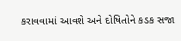કરાવવામાં આવશે અને દોષિતોને કડક સજા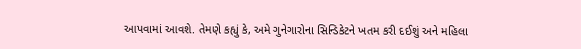આપવામાં આવશે. તેમણે કહ્યું કે, અમે ગુનેગારોના સિન્ડિકેટને ખતમ કરી દઈશું અને મહિલા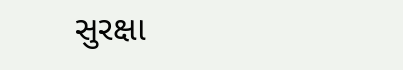સુરક્ષા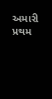અમારી પ્રથમ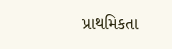પ્રાથમિકતા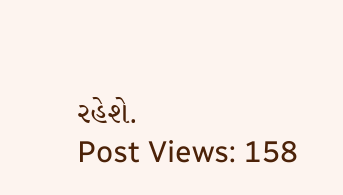રહેશે.
Post Views: 158